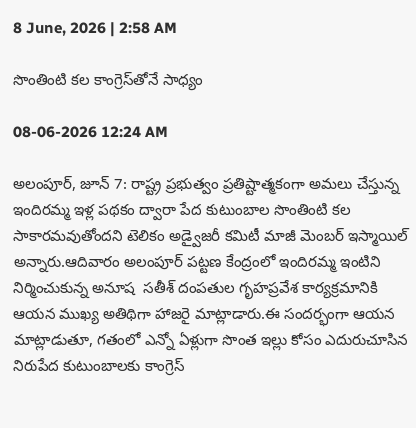8 June, 2026 | 2:58 AM

సొంతింటి కల కాంగ్రెస్‌తోనే సాధ్యం

08-06-2026 12:24 AM

అలంపూర్, జూన్ 7: రాష్ట్ర ప్రభుత్వం ప్రతిష్టాత్మకంగా అమలు చేస్తున్న ఇందిరమ్మ ఇళ్ల పథకం ద్వారా పేద కుటుంబాల సొంతింటి కల సాకారమవుతోందని టెలికం అడ్వైజరీ కమిటీ మాజీ మెంబర్ ఇస్మాయిల్ అన్నారు.ఆదివారం అలంపూర్ పట్టణ కేంద్రంలో ఇందిరమ్మ ఇంటిని నిర్మించుకున్న అనూష  సతీశ్ దంపతుల గృహప్రవేశ కార్యక్రమానికి ఆయన ముఖ్య అతిథిగా హాజరై మాట్లాడారు.ఈ సందర్భంగా ఆయన మాట్లాడుతూ, గతంలో ఎన్నో ఏళ్లుగా సొంత ఇల్లు కోసం ఎదురుచూసిన నిరుపేద కుటుంబాలకు కాంగ్రెస్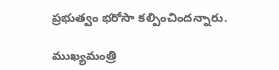ప్రభుత్వం భరోసా కల్పించిందన్నారు.

ముఖ్యమంత్రి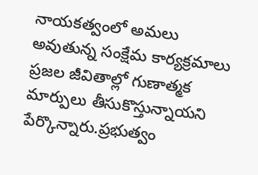నాయకత్వంలో అమలు అవుతున్న సంక్షేమ కార్యక్రమాలు ప్రజల జీవితాల్లో గుణాత్మక మార్పులు తీసుకొస్తున్నాయని పేర్కొన్నారు.ప్రభుత్వం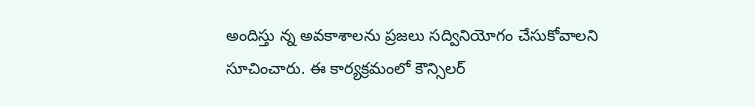అందిస్తు న్న అవకాశాలను ప్రజలు సద్వినియోగం చేసుకోవాలని సూచించారు. ఈ కార్యక్రమంలో కౌన్సిలర్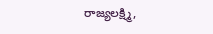రాజ్యలక్ష్మి,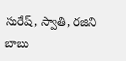సురేష్, స్వాతి, రజిని బాబు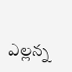ఎల్లన్న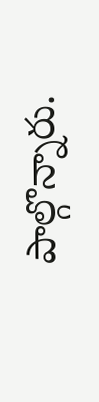పాల్గొన్నారు.